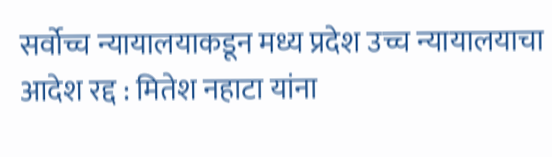सर्वोच्च न्यायालयाकडून मध्य प्रदेश उच्च न्यायालयाचा आदेश रद्द : मितेश नहाटा यांना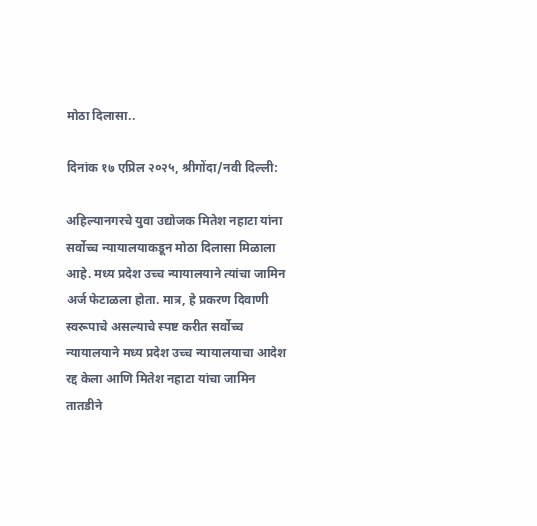मोठा दिलासा..

दिनांक १७ एप्रिल २०२५, श्रीगोंदा/नवी दिल्ली:

अहिल्यानगरचे युवा उद्योजक मितेश नहाटा यांना सर्वोच्च न्यायालयाकडून मोठा दिलासा मिळाला आहे. मध्य प्रदेश उच्च न्यायालयाने त्यांचा जामिन अर्ज फेटाळला होता. मात्र, हे प्रकरण दिवाणी स्वरूपाचे असल्याचे स्पष्ट करीत सर्वोच्च न्यायालयाने मध्य प्रदेश उच्च न्यायालयाचा आदेश रद्द केला आणि मितेश नहाटा यांचा जामिन तातडीने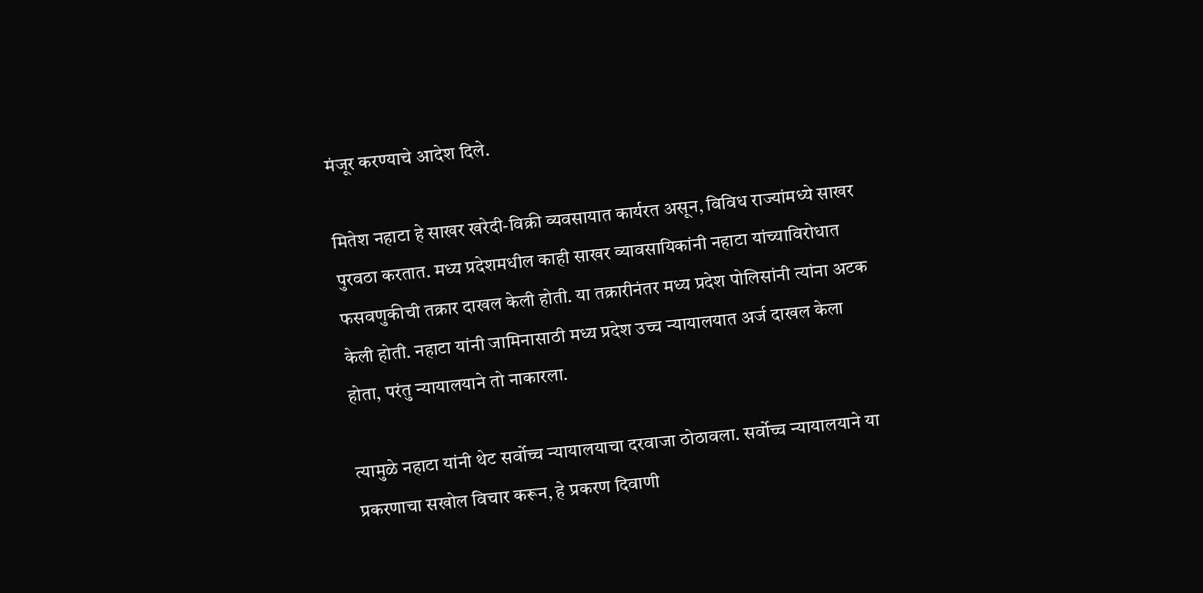मंजूर करण्याचे आदेश दिले.

मितेश नहाटा हे साखर खरेदी-विक्री व्यवसायात कार्यरत असून, विविध राज्यांमध्ये साखर पुरवठा करतात. मध्य प्रदेशमधील काही साखर व्यावसायिकांनी नहाटा यांच्याविरोधात फसवणुकीची तक्रार दाखल केली होती. या तक्रारीनंतर मध्य प्रदेश पोलिसांनी त्यांना अटक केली होती. नहाटा यांनी जामिनासाठी मध्य प्रदेश उच्च न्यायालयात अर्ज दाखल केला होता, परंतु न्यायालयाने तो नाकारला.

त्यामुळे नहाटा यांनी थेट सर्वोच्च न्यायालयाचा दरवाजा ठोठावला. सर्वोच्च न्यायालयाने या प्रकरणाचा सखोल विचार करून, हे प्रकरण दिवाणी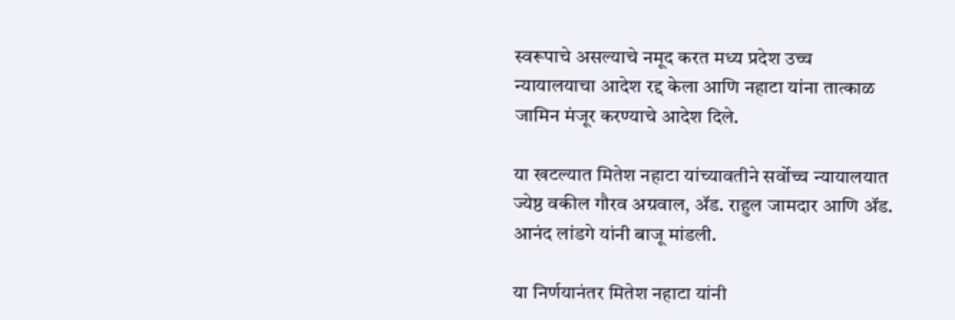स्वरूपाचे असल्याचे नमूद करत मध्य प्रदेश उच्च न्यायालयाचा आदेश रद्द केला आणि नहाटा यांना तात्काळ जामिन मंजूर करण्याचे आदेश दिले.

या खटल्यात मितेश नहाटा यांच्यावतीने सर्वोच्च न्यायालयात ज्येष्ठ वकील गौरव अग्रवाल, ॲड. राहुल जामदार आणि ॲड. आनंद लांडगे यांनी बाजू मांडली.

या निर्णयानंतर मितेश नहाटा यांनी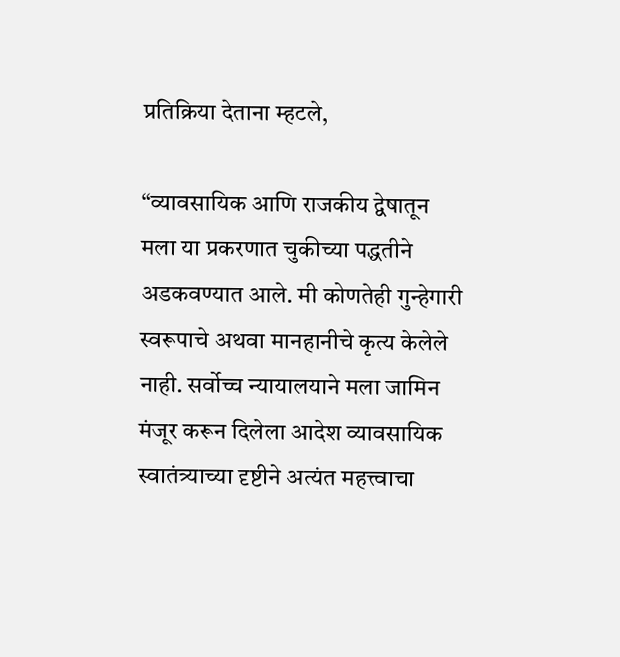प्रतिक्रिया देताना म्हटले,

“व्यावसायिक आणि राजकीय द्वेषातून मला या प्रकरणात चुकीच्या पद्धतीने अडकवण्यात आले. मी कोणतेही गुन्हेगारी स्वरूपाचे अथवा मानहानीचे कृत्य केलेले नाही. सर्वोच्च न्यायालयाने मला जामिन मंजूर करून दिलेला आदेश व्यावसायिक स्वातंत्र्याच्या दृष्टीने अत्यंत महत्त्वाचा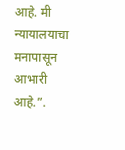आहे. मी न्यायालयाचा मनापासून आभारी आहे.”.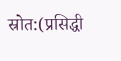स्रोत:(प्रसिद्धी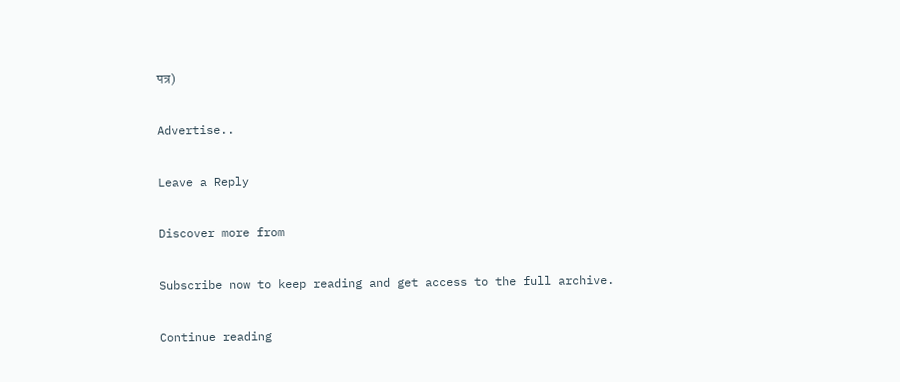पत्र)

Advertise..

Leave a Reply

Discover more from

Subscribe now to keep reading and get access to the full archive.

Continue reading